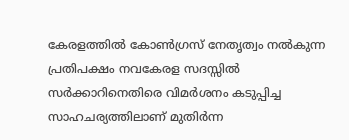കേരളത്തിൽ കോൺഗ്രസ് നേതൃത്വം നൽകുന്ന പ്രതിപക്ഷം നവകേരള സദസ്സിൽ സർക്കാറിനെതിരെ വിമർശനം കടുപ്പിച്ച സാഹചര്യത്തിലാണ് മുതിർന്ന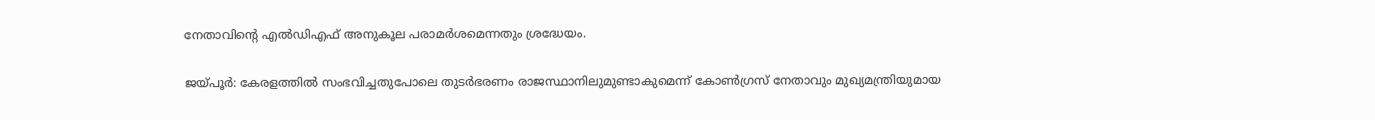നേതാവിന്റെ എൽഡിഎഫ് അനുകൂല പരാമർശമെന്നതും ശ്രദ്ധേയം.

ജയ്പൂർ: കേരളത്തിൽ സംഭവിച്ചതുപോലെ തുടർഭരണം രാജസ്ഥാനിലുമുണ്ടാകുമെന്ന് കോൺഗ്രസ് നേതാവും മുഖ്യമന്ത്രിയുമായ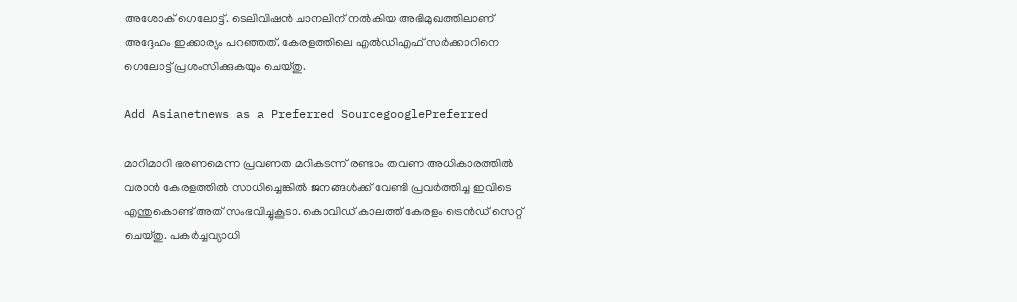അശോക് ഗെലോട്ട്. ടെലിവിഷൻ ചാനലിന് നൽകിയ അഭിമുഖത്തിലാണ് അദ്ദേഹം ഇക്കാര്യം പറഞ്ഞത്. കേരളത്തിലെ എൽഡിഎഫ് സർക്കാറിനെ ഗെലോട്ട് പ്രശംസിക്കുകയും ചെയ്തു.

Add Asianetnews as a Preferred SourcegooglePreferred

മാറിമാറി ഭരണമെന്ന പ്രവണത മറികടന്ന് രണ്ടാം തവണ അധികാരത്തിൽ വരാൻ കേരളത്തിൽ സാധിച്ചെങ്കിൽ ജനങ്ങൾക്ക് വേണ്ടി പ്രവർത്തിച്ച ഇവിടെ എന്തുകൊണ്ട് അത് സംഭവിച്ചുകൂടാ. കൊവിഡ് കാലത്ത് കേരളം ട്രെൻഡ് സെറ്റ് ചെയ്തു. പകർച്ചവ്യാധി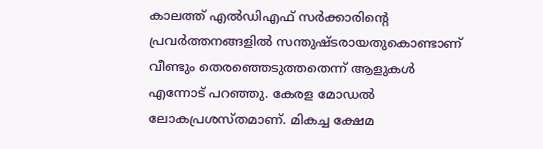കാലത്ത് എൽഡിഎഫ് സർക്കാരിന്റെ പ്രവർത്തനങ്ങളിൽ സന്തുഷ്ടരായതുകൊണ്ടാണ് വീണ്ടും തെരഞ്ഞെടുത്തതെന്ന് ആളുകൾ എന്നോട് പറഞ്ഞു. കേരള മോഡൽ ലോകപ്രശസ്തമാണ്. മികച്ച ക്ഷേമ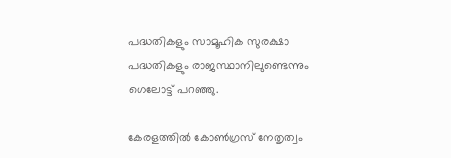പദ്ധതികളും സാമൂഹിക സുരക്ഷാ പദ്ധതികളും രാജസ്ഥാനിലുണ്ടെന്നും ഗെലോട്ട് പറഞ്ഞു.

കേരളത്തിൽ കോൺഗ്രസ് നേതൃത്വം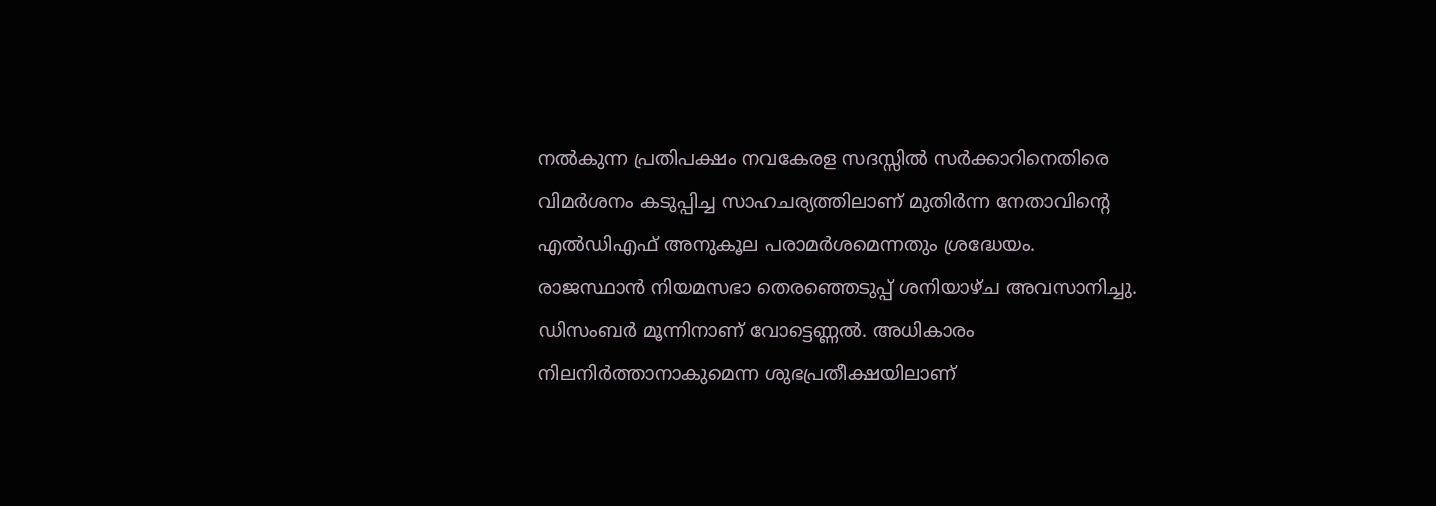നൽകുന്ന പ്രതിപക്ഷം നവകേരള സദസ്സിൽ സർക്കാറിനെതിരെ വിമർശനം കടുപ്പിച്ച സാഹചര്യത്തിലാണ് മുതിർന്ന നേതാവിന്റെ എൽഡിഎഫ് അനുകൂല പരാമർശമെന്നതും ശ്രദ്ധേയം. രാജസ്ഥാൻ നിയമസഭാ തെരഞ്ഞെടുപ്പ് ശനിയാഴ്ച അവസാനിച്ചു. ഡിസംബർ മൂന്നിനാണ് വോട്ടെണ്ണൽ. അധികാരം നിലനിർത്താനാകുമെന്ന ശുഭപ്രതീക്ഷയിലാണ്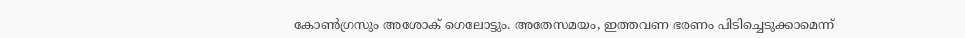കോൺഗ്രസും അശോക് ഗെലോട്ടും. അതേസമയം, ഇത്തവണ ഭരണം പിടിച്ചെടുക്കാമെന്ന്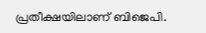പ്രതീക്ഷയിലാണ് ബിജെപി.